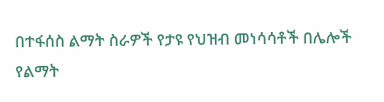በተፋሰስ ልማት ስራዎች የታዩ የህዝብ መነሳሳቶች በሌሎች የልማት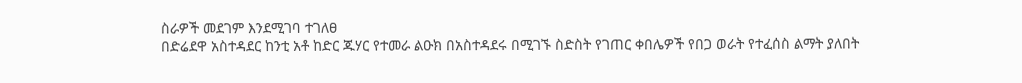ስራዎች መደገም እንደሚገባ ተገለፀ
በድሬደዋ አስተዳደር ከንቲ አቶ ከድር ጁሃር የተመራ ልዑክ በአስተዳደሩ በሚገኙ ስድስት የገጠር ቀበሌዎች የበጋ ወራት የተፈሰስ ልማት ያለበት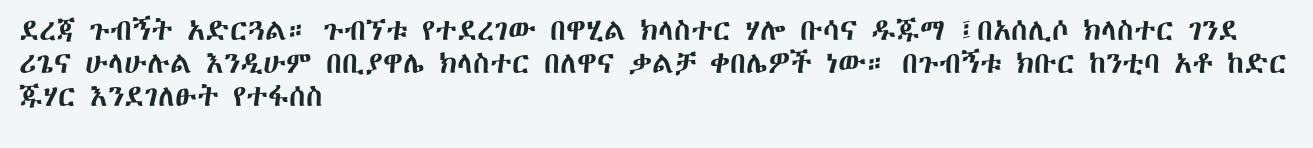ደረጃ ጉብኝት አድርጓል። ጉብኘቱ የተደረገው በዋሂል ክላስተር ሃሎ ቡሳና ዱጁማ ፤በአሰሊሶ ክላስተር ገንደ ሪጌና ሁላሁሉል እንዲሁም በቢያዋሌ ክላስተር በለዋና ቃልቻ ቀበሌዎች ነው። በጉብኝቱ ክቡር ከንቲባ አቶ ከድር ጁሃር እንደገለፁት የተፋሰስ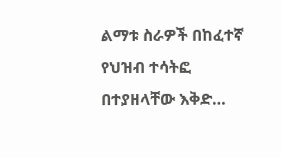ልማቱ ስራዎች በከፈተኛ የህዝብ ተሳትፎ በተያዘላቸው እቅድ…